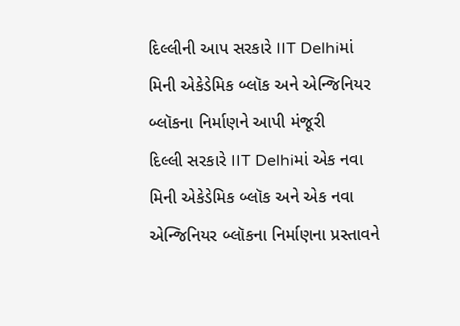દિલ્લીની આપ સરકારે IIT Delhiમાં મિની એકેડેમિક બ્લૉક અને એન્જિનિયર બ્લૉકના નિર્માણને આપી મંજૂરી
દિલ્લી સરકારે IIT Delhiમાં એક નવા મિની એકેડેમિક બ્લૉક અને એક નવા એન્જિનિયર બ્લૉકના નિર્માણના પ્રસ્તાવને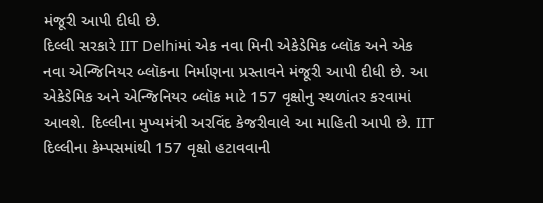મંજૂરી આપી દીધી છે.
દિલ્લી સરકારે IIT Delhiમાં એક નવા મિની એકેડેમિક બ્લૉક અને એક નવા એન્જિનિયર બ્લૉકના નિર્માણના પ્રસ્તાવને મંજૂરી આપી દીધી છે. આ એકેડેમિક અને એન્જિનિયર બ્લૉક માટે 157 વૃક્ષોનુ સ્થળાંતર કરવામાં આવશે. દિલ્લીના મુખ્યમંત્રી અરવિંદ કેજરીવાલે આ માહિતી આપી છે. IIT દિલ્લીના કેમ્પસમાંથી 157 વૃક્ષો હટાવવાની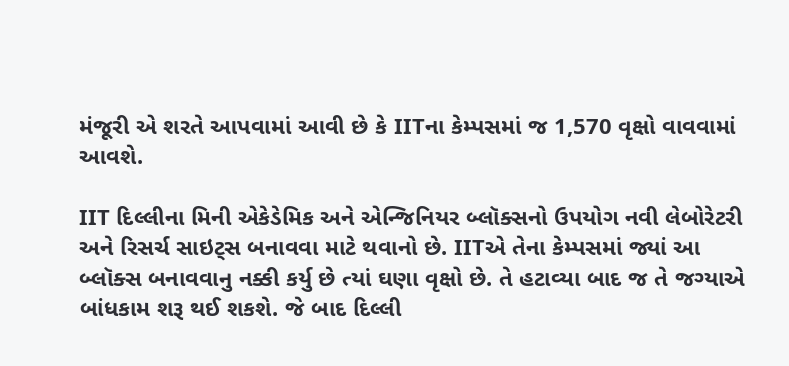મંજૂરી એ શરતે આપવામાં આવી છે કે IITના કેમ્પસમાં જ 1,570 વૃક્ષો વાવવામાં આવશે.

IIT દિલ્લીના મિની એકેડેમિક અને એન્જિનિયર બ્લૉક્સનો ઉપયોગ નવી લેબોરેટરી અને રિસર્ચ સાઇટ્સ બનાવવા માટે થવાનો છે. IITએ તેના કેમ્પસમાં જ્યાં આ બ્લૉક્સ બનાવવાનુ નક્કી કર્યુ છે ત્યાં ઘણા વૃક્ષો છે. તે હટાવ્યા બાદ જ તે જગ્યાએ બાંધકામ શરૂ થઈ શકશે. જે બાદ દિલ્લી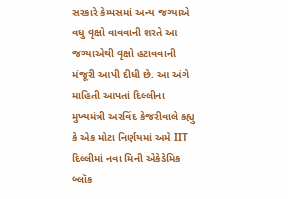સરકારે કેમ્પસમાં અન્ય જગ્યાએ વધુ વૃક્ષો વાવવાની શરતે આ જગ્યાએથી વૃક્ષો હટાવવાની મંજૂરી આપી દીધી છે. આ અંગે માહિતી આપતાં દિલ્લીના મુખ્યમંત્રી અરવિંદ કેજરીવાલે કહ્યુ કે એક મોટા નિર્ણયમાં અમે IIT દિલ્લીમાં નવા મિની એકેડેમિક બ્લૉક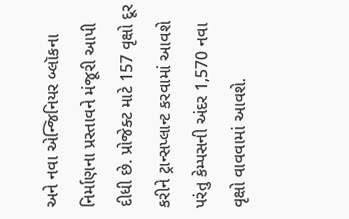અને નવા એન્જિનિયર બ્લૉકના નિર્માણના પ્રસ્તાવને મંજૂરી આપી દીધી છે. પ્રોજેક્ટ માટે 157 વૃક્ષો દૂર કરીને ટ્રાન્સપ્લાન્ટ કરવામાં આવશે પરંતુ કેમ્પસની અંદર 1,570 નવા વૃક્ષો વાવવામાં આવશે.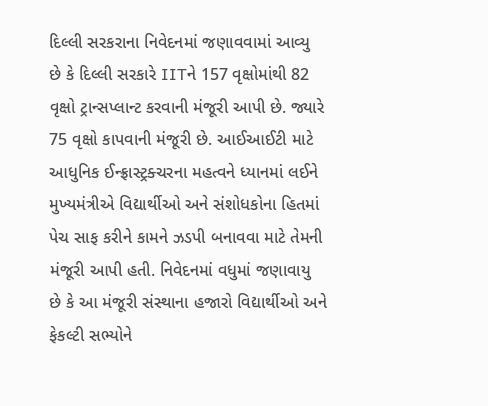દિલ્લી સરકરાના નિવેદનમાં જણાવવામાં આવ્યુ છે કે દિલ્લી સરકારે IITને 157 વૃક્ષોમાંથી 82 વૃક્ષો ટ્રાન્સપ્લાન્ટ કરવાની મંજૂરી આપી છે. જ્યારે 75 વૃક્ષો કાપવાની મંજૂરી છે. આઈઆઈટી માટે આધુનિક ઈન્ફ્રાસ્ટ્રક્ચરના મહત્વને ધ્યાનમાં લઈને મુખ્યમંત્રીએ વિદ્યાર્થીઓ અને સંશોધકોના હિતમાં પેચ સાફ કરીને કામને ઝડપી બનાવવા માટે તેમની મંજૂરી આપી હતી. નિવેદનમાં વધુમાં જણાવાયુ છે કે આ મંજૂરી સંસ્થાના હજારો વિદ્યાર્થીઓ અને ફેકલ્ટી સભ્યોને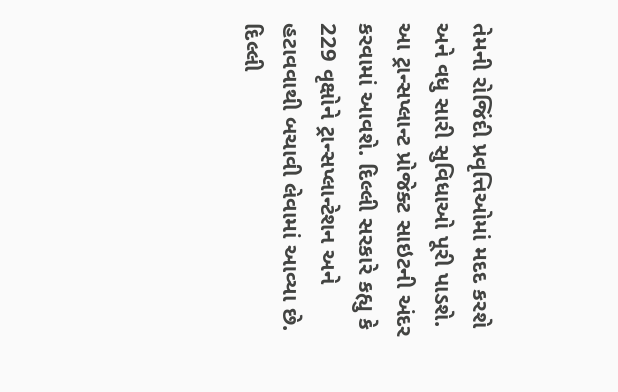તેમની રોજિંદી પ્રવૃત્તિઓમાં મદદ કરશે અને વધુ સારી સુવિધાઓ પૂરી પાડશે. આ ટ્રાન્સપ્લાન્ટ પ્રોજેક્ટ સાઇટની અંદર કરવામાં આવશે. દિલ્લી સરકારે કહ્યુ કે 229 વૃક્ષોને ટ્રાન્સપ્લાન્ટેશન અને હટાવવાથી બચાવી લેવામાં આવ્યા છે.
દિલ્લી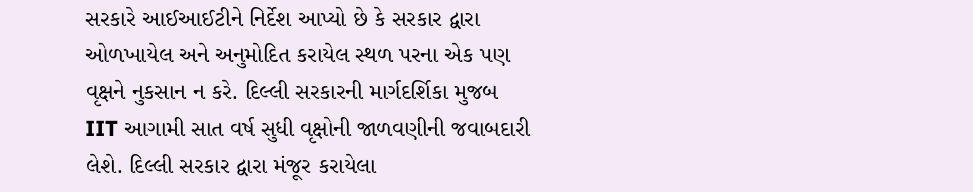સરકારે આઈઆઈટીને નિર્દેશ આપ્યો છે કે સરકાર દ્વારા ઓળખાયેલ અને અનુમોદિત કરાયેલ સ્થળ પરના એક પણ વૃક્ષને નુકસાન ન કરે. દિલ્લી સરકારની માર્ગદર્શિકા મુજબ IIT આગામી સાત વર્ષ સુધી વૃક્ષોની જાળવણીની જવાબદારી લેશે. દિલ્લી સરકાર દ્વારા મંજૂર કરાયેલા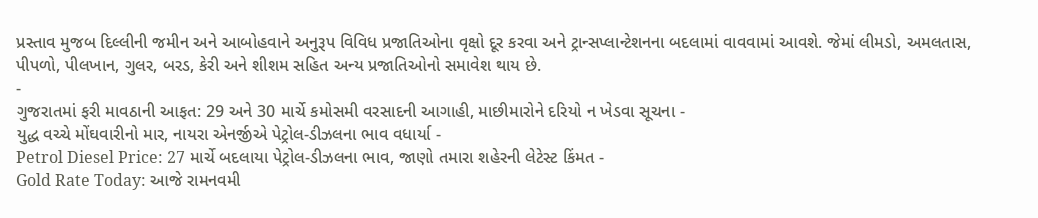પ્રસ્તાવ મુજબ દિલ્લીની જમીન અને આબોહવાને અનુરૂપ વિવિધ પ્રજાતિઓના વૃક્ષો દૂર કરવા અને ટ્રાન્સપ્લાન્ટેશનના બદલામાં વાવવામાં આવશે. જેમાં લીમડો, અમલતાસ, પીપળો, પીલખાન, ગુલર, બરડ, કેરી અને શીશમ સહિત અન્ય પ્રજાતિઓનો સમાવેશ થાય છે.
-
ગુજરાતમાં ફરી માવઠાની આફત: 29 અને 30 માર્ચે કમોસમી વરસાદની આગાહી, માછીમારોને દરિયો ન ખેડવા સૂચના -
યુદ્ધ વચ્ચે મોંઘવારીનો માર, નાયરા એનર્જીએ પેટ્રોલ-ડીઝલના ભાવ વધાર્યા -
Petrol Diesel Price: 27 માર્ચે બદલાયા પેટ્રોલ-ડીઝલના ભાવ, જાણો તમારા શહેરની લેટેસ્ટ કિંમત -
Gold Rate Today: આજે રામનવમી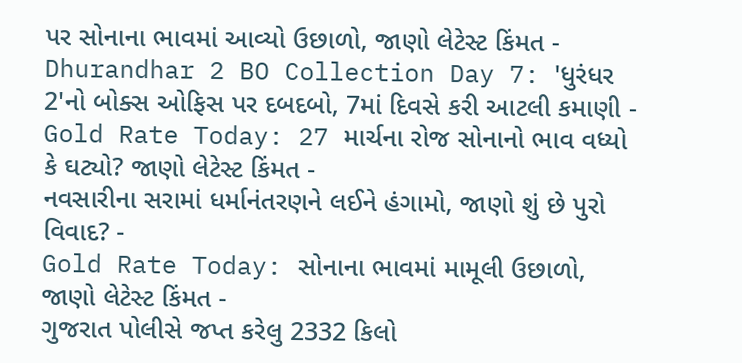પર સોનાના ભાવમાં આવ્યો ઉછાળો, જાણો લેટેસ્ટ કિંમત -
Dhurandhar 2 BO Collection Day 7: 'ધુરંધર 2'નો બોક્સ ઓફિસ પર દબદબો, 7માં દિવસે કરી આટલી કમાણી -
Gold Rate Today: 27 માર્ચના રોજ સોનાનો ભાવ વધ્યો કે ઘટ્યો? જાણો લેટેસ્ટ કિંમત -
નવસારીના સરામાં ધર્માનંતરણને લઈને હંગામો, જાણો શું છે પુરો વિવાદ? -
Gold Rate Today: સોનાના ભાવમાં મામૂલી ઉછાળો, જાણો લેટેસ્ટ કિંમત -
ગુજરાત પોલીસે જપ્ત કરેલુ 2332 કિલો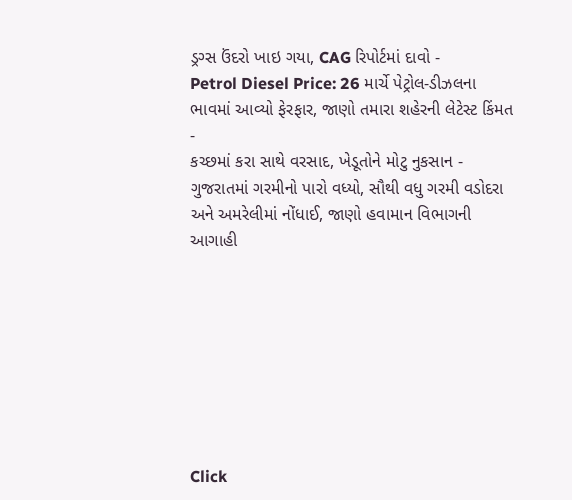ડ્રગ્સ ઉંદરો ખાઇ ગયા, CAG રિપોર્ટમાં દાવો -
Petrol Diesel Price: 26 માર્ચે પેટ્રોલ-ડીઝલના ભાવમાં આવ્યો ફેરફાર, જાણો તમારા શહેરની લેટેસ્ટ કિંમત -
કચ્છમાં કરા સાથે વરસાદ, ખેડૂતોને મોટુ નુકસાન -
ગુજરાતમાં ગરમીનો પારો વધ્યો, સૌથી વધુ ગરમી વડોદરા અને અમરેલીમાં નોંધાઈ, જાણો હવામાન વિભાગની આગાહી








Click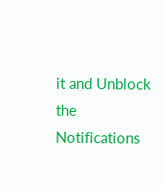it and Unblock the Notifications